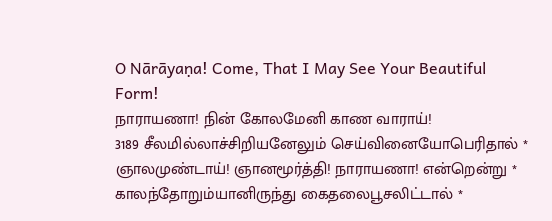O Nārāyaṇa! Come, That I May See Your Beautiful Form!
நாராயணா! நின் கோலமேனி காண வாராய்!
3189 சீலமில்லாச்சிறியனேலும் செய்வினையோபெரிதால் *
ஞாலமுண்டாய்! ஞானமூர்த்தி! நாராயணா! என்றென்று *
காலந்தோறும்யானிருந்து கைதலைபூசலிட்டால் *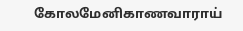கோலமேனிகாணவாராய்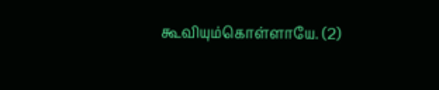கூவியும்கொள்ளாயே. (2)